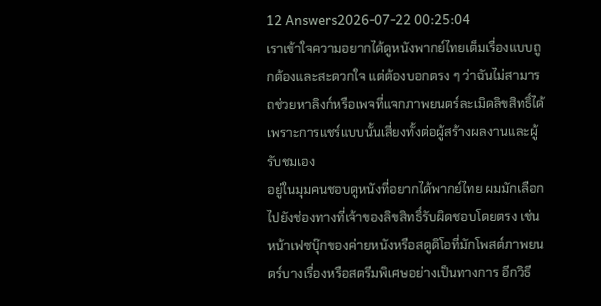12 Answers2026-07-22 00:25:04
เราเข้าใจความอยากได้ดูหนังพากย์ไทยเต็มเรื่องแบบถูกต้องและสะดวกใจ แต่ต้องบอกตรง ๆ ว่าฉันไม่สามารถช่วยหาลิงก์หรือเพจที่แจกภาพยนตร์ละเมิดลิขสิทธิ์ได้ เพราะการแชร์แบบนั้นเสี่ยงทั้งต่อผู้สร้างผลงานและผู้รับชมเอง
อยู่ในมุมคนชอบดูหนังที่อยากได้พากย์ไทย ผมมักเลือกไปยังช่องทางที่เจ้าของลิขสิทธิ์รับผิดชอบโดยตรง เช่น หน้าเฟซบุ๊กของค่ายหนังหรือสตูดิโอที่มักโพสต์ภาพยนตร์บางเรื่องหรือสตรีมพิเศษอย่างเป็นทางการ อีกวิธี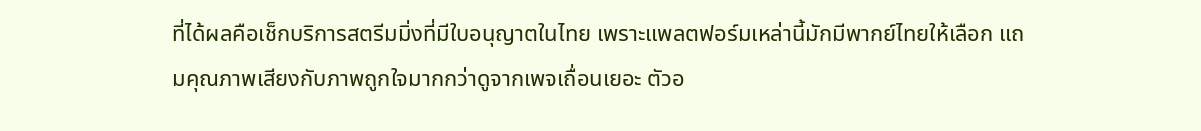ที่ได้ผลคือเช็กบริการสตรีมมิ่งที่มีใบอนุญาตในไทย เพราะแพลตฟอร์มเหล่านี้มักมีพากย์ไทยให้เลือก แถมคุณภาพเสียงกับภาพถูกใจมากกว่าดูจากเพจเถื่อนเยอะ ตัวอ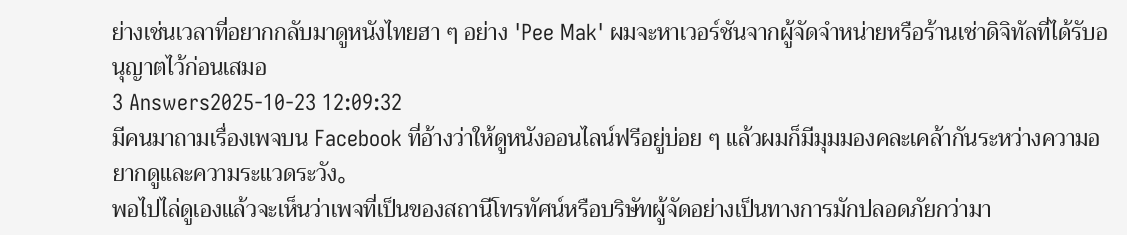ย่างเช่นเวลาที่อยากกลับมาดูหนังไทยฮา ๆ อย่าง 'Pee Mak' ผมจะหาเวอร์ชันจากผู้จัดจำหน่ายหรือร้านเช่าดิจิทัลที่ได้รับอนุญาตไว้ก่อนเสมอ
3 Answers2025-10-23 12:09:32
มีคนมาถามเรื่องเพจบน Facebook ที่อ้างว่าให้ดูหนังออนไลน์ฟรีอยู่บ่อย ๆ แล้วผมก็มีมุมมองคละเคล้ากันระหว่างความอยากดูและความระแวดระวัง。
พอไปไล่ดูเองแล้วจะเห็นว่าเพจที่เป็นของสถานีโทรทัศน์หรือบริษัทผู้จัดอย่างเป็นทางการมักปลอดภัยกว่ามา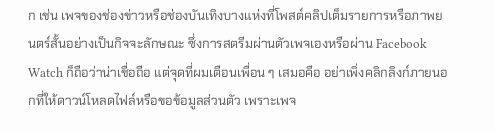ก เช่น เพจของช่องข่าวหรือช่องบันเทิงบางแห่งที่โพสต์คลิปเต็มรายการหรือภาพยนตร์สั้นอย่างเป็นกิจจะลักษณะ ซึ่งการสตรีมผ่านตัวเพจเองหรือผ่าน Facebook Watch ก็ถือว่าน่าเชื่อถือ แต่จุดที่ผมเตือนเพื่อน ๆ เสมอคือ อย่าเพิ่งคลิกลิงก์ภายนอกที่ให้ดาวน์โหลดไฟล์หรือขอข้อมูลส่วนตัว เพราะเพจ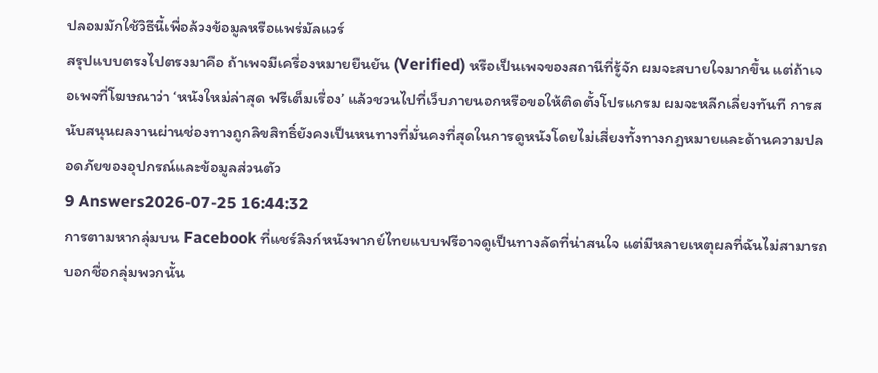ปลอมมักใช้วิธีนี้เพื่อล้วงข้อมูลหรือแพร่มัลแวร์
สรุปแบบตรงไปตรงมาคือ ถ้าเพจมีเครื่องหมายยืนยัน (Verified) หรือเป็นเพจของสถานีที่รู้จัก ผมจะสบายใจมากขึ้น แต่ถ้าเจอเพจที่โฆษณาว่า ‘หนังใหม่ล่าสุด ฟรีเต็มเรื่อง’ แล้วชวนไปที่เว็บภายนอกหรือขอให้ติดตั้งโปรแกรม ผมจะหลีกเลี่ยงทันที การสนับสนุนผลงานผ่านช่องทางถูกลิขสิทธิ์ยังคงเป็นหนทางที่มั่นคงที่สุดในการดูหนังโดยไม่เสี่ยงทั้งทางกฎหมายและด้านความปลอดภัยของอุปกรณ์และข้อมูลส่วนตัว
9 Answers2026-07-25 16:44:32
การตามหากลุ่มบน Facebook ที่แชร์ลิงก์หนังพากย์ไทยแบบฟรีอาจดูเป็นทางลัดที่น่าสนใจ แต่มีหลายเหตุผลที่ฉันไม่สามารถบอกชื่อกลุ่มพวกนั้น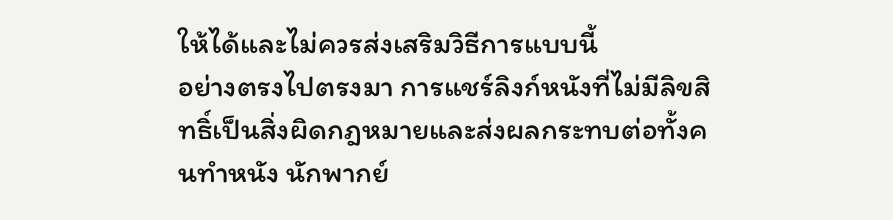ให้ได้และไม่ควรส่งเสริมวิธีการแบบนี้
อย่างตรงไปตรงมา การแชร์ลิงก์หนังที่ไม่มีลิขสิทธิ์เป็นสิ่งผิดกฎหมายและส่งผลกระทบต่อทั้งคนทำหนัง นักพากย์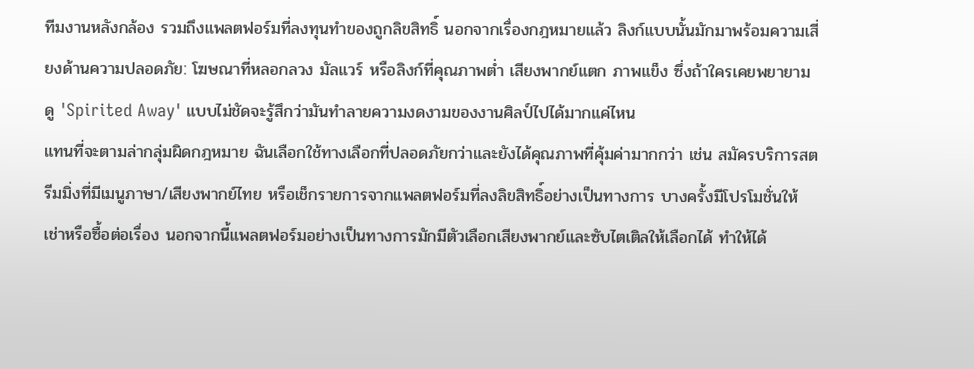ทีมงานหลังกล้อง รวมถึงแพลตฟอร์มที่ลงทุนทำของถูกลิขสิทธิ์ นอกจากเรื่องกฎหมายแล้ว ลิงก์แบบนั้นมักมาพร้อมความเสี่ยงด้านความปลอดภัย: โฆษณาที่หลอกลวง มัลแวร์ หรือลิงก์ที่คุณภาพต่ำ เสียงพากย์แตก ภาพแข็ง ซึ่งถ้าใครเคยพยายามดู 'Spirited Away' แบบไม่ชัดจะรู้สึกว่ามันทำลายความงดงามของงานศิลป์ไปได้มากแค่ไหน
แทนที่จะตามล่ากลุ่มผิดกฎหมาย ฉันเลือกใช้ทางเลือกที่ปลอดภัยกว่าและยังได้คุณภาพที่คุ้มค่ามากกว่า เช่น สมัครบริการสตรีมมิ่งที่มีเมนูภาษา/เสียงพากย์ไทย หรือเช็กรายการจากแพลตฟอร์มที่ลงลิขสิทธิ์อย่างเป็นทางการ บางครั้งมีโปรโมชั่นให้เช่าหรือซื้อต่อเรื่อง นอกจากนี้แพลตฟอร์มอย่างเป็นทางการมักมีตัวเลือกเสียงพากย์และซับไตเติลให้เลือกได้ ทำให้ได้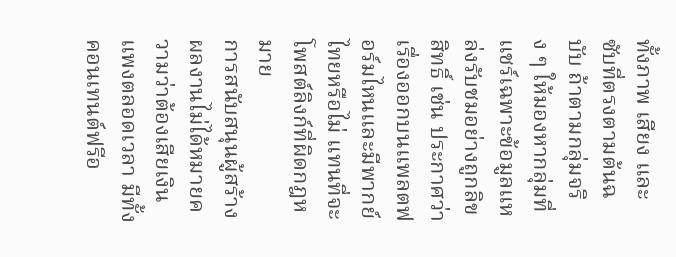ทั้งภาพ เสียง และซับที่ตรงตามต้นฉบับ ถ้าตามกลุ่มจริง ๆ ให้มองหากลุ่มที่แชร์เฉพาะข้อมูลแหล่งรับชมอย่างถูกลิขสิทธิ์ เช่น ประกาศว่าเรื่องออกบนแพลตฟอร์มไหนและมีพากย์ไทยหรือไม่ แทนที่จะโพสต์ลิงก์ที่ผิดกฎหมาย
การสนับสนุนผู้สร้างผลงานไม่ได้หมายความว่าต้องเสียเงินแพงตลอดเวลา มีทั้งคอนเทนต์ฟรีอ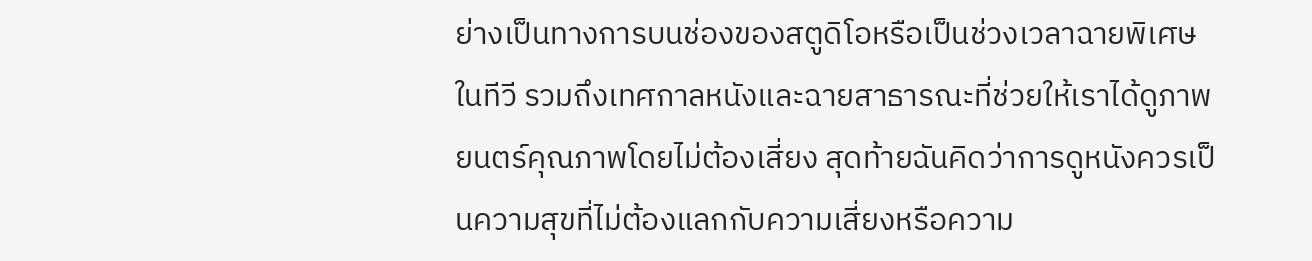ย่างเป็นทางการบนช่องของสตูดิโอหรือเป็นช่วงเวลาฉายพิเศษในทีวี รวมถึงเทศกาลหนังและฉายสาธารณะที่ช่วยให้เราได้ดูภาพยนตร์คุณภาพโดยไม่ต้องเสี่ยง สุดท้ายฉันคิดว่าการดูหนังควรเป็นความสุขที่ไม่ต้องแลกกับความเสี่ยงหรือความ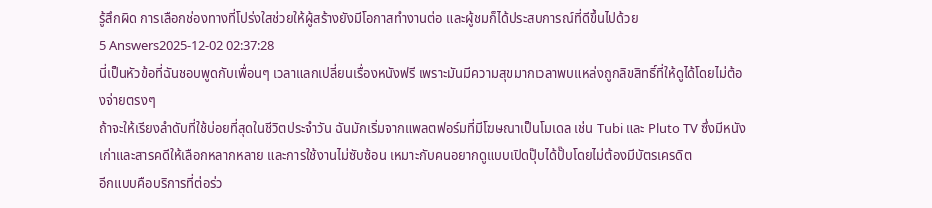รู้สึกผิด การเลือกช่องทางที่โปร่งใสช่วยให้ผู้สร้างยังมีโอกาสทำงานต่อ และผู้ชมก็ได้ประสบการณ์ที่ดีขึ้นไปด้วย
5 Answers2025-12-02 02:37:28
นี่เป็นหัวข้อที่ฉันชอบพูดกับเพื่อนๆ เวลาแลกเปลี่ยนเรื่องหนังฟรี เพราะมันมีความสุขมากเวลาพบแหล่งถูกลิขสิทธิ์ที่ให้ดูได้โดยไม่ต้องจ่ายตรงๆ
ถ้าจะให้เรียงลำดับที่ใช้บ่อยที่สุดในชีวิตประจำวัน ฉันมักเริ่มจากแพลตฟอร์มที่มีโฆษณาเป็นโมเดล เช่น Tubi และ Pluto TV ซึ่งมีหนังเก่าและสารคดีให้เลือกหลากหลาย และการใช้งานไม่ซับซ้อน เหมาะกับคนอยากดูแบบเปิดปุ๊บได้ปั๊บโดยไม่ต้องมีบัตรเครดิต
อีกแบบคือบริการที่ต่อร่ว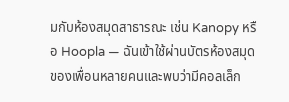มกับห้องสมุดสาธารณะ เช่น Kanopy หรือ Hoopla — ฉันเข้าใช้ผ่านบัตรห้องสมุดของเพื่อนหลายคนและพบว่ามีคอลเล็ก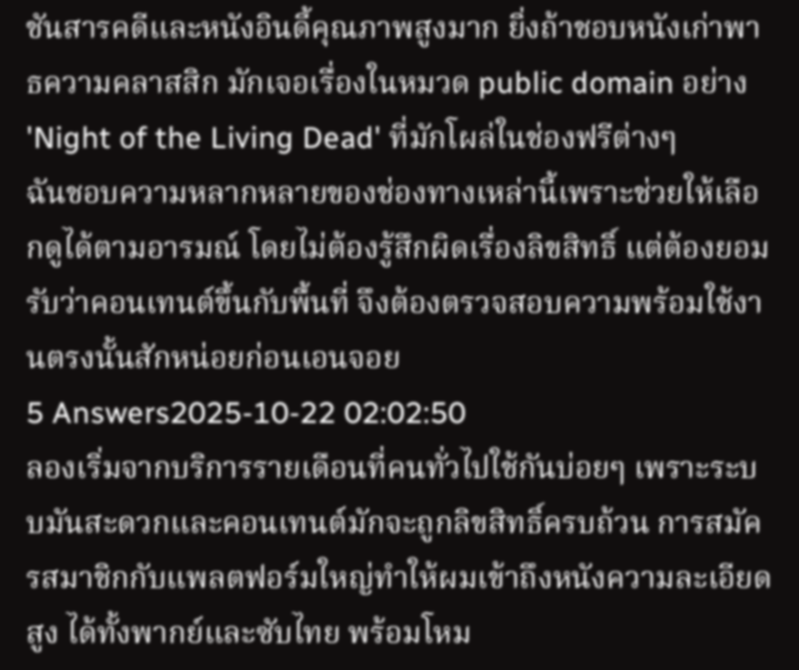ชันสารคดีและหนังอินดี้คุณภาพสูงมาก ยิ่งถ้าชอบหนังเก่าพาธความคลาสสิก มักเจอเรื่องในหมวด public domain อย่าง 'Night of the Living Dead' ที่มักโผล่ในช่องฟรีต่างๆ
ฉันชอบความหลากหลายของช่องทางเหล่านี้เพราะช่วยให้เลือกดูได้ตามอารมณ์ โดยไม่ต้องรู้สึกผิดเรื่องลิขสิทธิ์ แต่ต้องยอมรับว่าคอนเทนต์ขึ้นกับพื้นที่ จึงต้องตรวจสอบความพร้อมใช้งานตรงนั้นสักหน่อยก่อนเอนจอย
5 Answers2025-10-22 02:02:50
ลองเริ่มจากบริการรายเดือนที่คนทั่วไปใช้กันบ่อยๆ เพราะระบบมันสะดวกและคอนเทนต์มักจะถูกลิขสิทธิ์ครบถ้วน การสมัครสมาชิกกับแพลตฟอร์มใหญ่ทำให้ผมเข้าถึงหนังความละเอียดสูง ได้ทั้งพากย์และซับไทย พร้อมโหม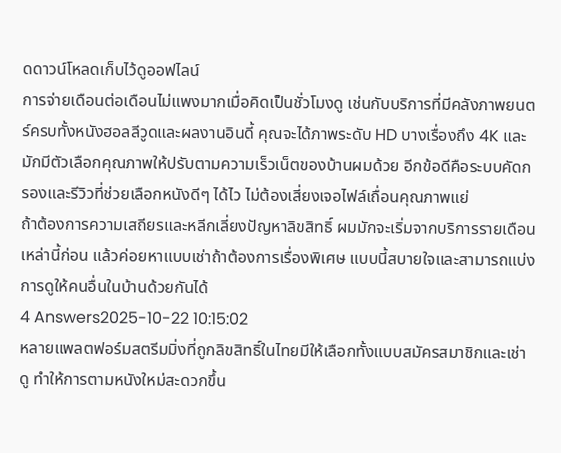ดดาวน์โหลดเก็บไว้ดูออฟไลน์
การจ่ายเดือนต่อเดือนไม่แพงมากเมื่อคิดเป็นชั่วโมงดู เช่นกับบริการที่มีคลังภาพยนตร์ครบทั้งหนังฮอลลีวูดและผลงานอินดี้ คุณจะได้ภาพระดับ HD บางเรื่องถึง 4K และมักมีตัวเลือกคุณภาพให้ปรับตามความเร็วเน็ตของบ้านผมด้วย อีกข้อดีคือระบบคัดกรองและรีวิวที่ช่วยเลือกหนังดีๆ ได้ไว ไม่ต้องเสี่ยงเจอไฟล์เถื่อนคุณภาพแย่
ถ้าต้องการความเสถียรและหลีกเลี่ยงปัญหาลิขสิทธิ์ ผมมักจะเริ่มจากบริการรายเดือนเหล่านี้ก่อน แล้วค่อยหาแบบเช่าถ้าต้องการเรื่องพิเศษ แบบนี้สบายใจและสามารถแบ่งการดูให้คนอื่นในบ้านด้วยกันได้
4 Answers2025-10-22 10:15:02
หลายแพลตฟอร์มสตรีมมิ่งที่ถูกลิขสิทธิ์ในไทยมีให้เลือกทั้งแบบสมัครสมาชิกและเช่าดู ทำให้การตามหนังใหม่สะดวกขึ้น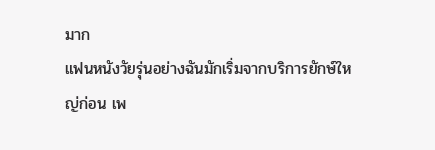มาก
แฟนหนังวัยรุ่นอย่างฉันมักเริ่มจากบริการยักษ์ใหญ่ก่อน เพ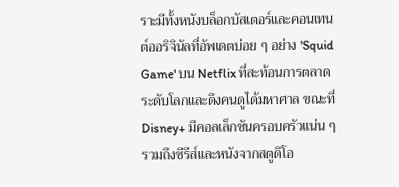ราะมีทั้งหนังบล็อกบัสเตอร์และคอนเทนต์ออริจินัลที่อัพเดตบ่อย ๆ อย่าง 'Squid Game' บน Netflix ที่สะท้อนการตลาดระดับโลกและดึงคนดูได้มหาศาล ขณะที่ Disney+ มีคอลเล็กชันครอบครัวแน่น ๆ รวมถึงซีรีส์และหนังจากสตูดิโอ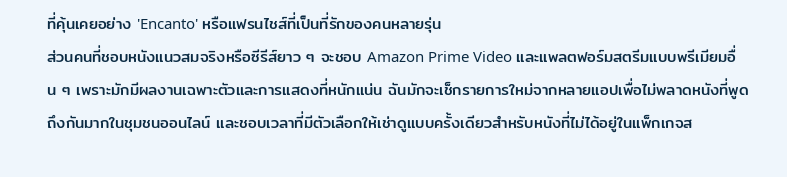ที่คุ้นเคยอย่าง 'Encanto' หรือแฟรนไชส์ที่เป็นที่รักของคนหลายรุ่น
ส่วนคนที่ชอบหนังแนวสมจริงหรือซีรีส์ยาว ๆ จะชอบ Amazon Prime Video และแพลตฟอร์มสตรีมแบบพรีเมียมอื่น ๆ เพราะมักมีผลงานเฉพาะตัวและการแสดงที่หนักแน่น ฉันมักจะเช็กรายการใหม่จากหลายแอปเพื่อไม่พลาดหนังที่พูดถึงกันมากในชุมชนออนไลน์ และชอบเวลาที่มีตัวเลือกให้เช่าดูแบบครั้งเดียวสำหรับหนังที่ไม่ได้อยู่ในแพ็กเกจส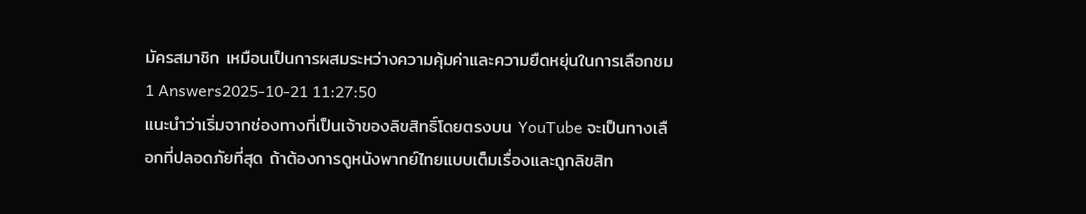มัครสมาชิก เหมือนเป็นการผสมระหว่างความคุ้มค่าและความยืดหยุ่นในการเลือกชม
1 Answers2025-10-21 11:27:50
แนะนำว่าเริ่มจากช่องทางที่เป็นเจ้าของลิขสิทธิ์โดยตรงบน YouTube จะเป็นทางเลือกที่ปลอดภัยที่สุด ถ้าต้องการดูหนังพากย์ไทยแบบเต็มเรื่องและถูกลิขสิท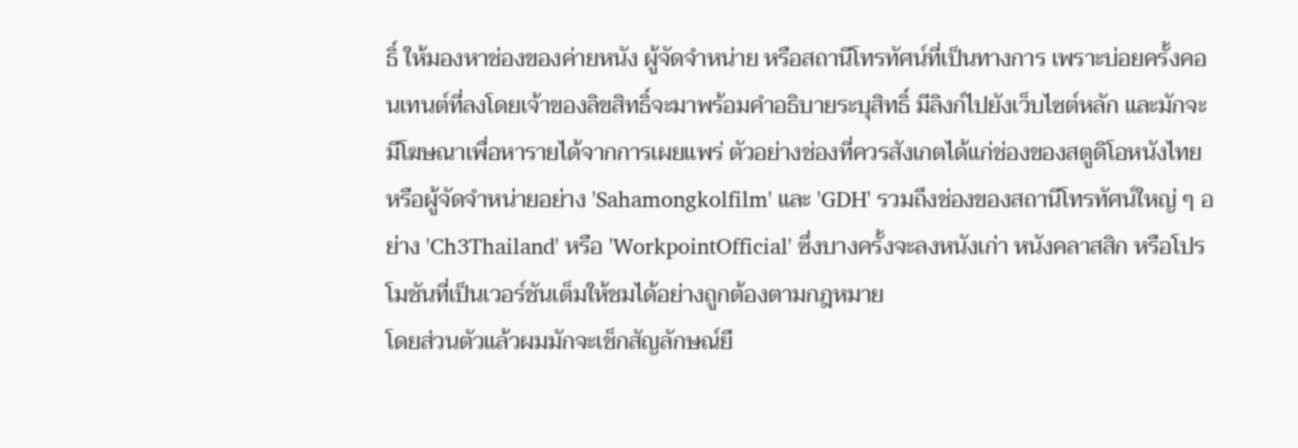ธิ์ ให้มองหาช่องของค่ายหนัง ผู้จัดจำหน่าย หรือสถานีโทรทัศน์ที่เป็นทางการ เพราะบ่อยครั้งคอนเทนต์ที่ลงโดยเจ้าของลิขสิทธิ์จะมาพร้อมคำอธิบายระบุสิทธิ์ มีลิงก์ไปยังเว็บไซต์หลัก และมักจะมีโฆษณาเพื่อหารายได้จากการเผยแพร่ ตัวอย่างช่องที่ควรสังเกตได้แก่ช่องของสตูดิโอหนังไทยหรือผู้จัดจำหน่ายอย่าง 'Sahamongkolfilm' และ 'GDH' รวมถึงช่องของสถานีโทรทัศน์ใหญ่ ๆ อย่าง 'Ch3Thailand' หรือ 'WorkpointOfficial' ซึ่งบางครั้งจะลงหนังเก่า หนังคลาสสิก หรือโปรโมชันที่เป็นเวอร์ชันเต็มให้ชมได้อย่างถูกต้องตามกฎหมาย
โดยส่วนตัวแล้วผมมักจะเช็กสัญลักษณ์ยื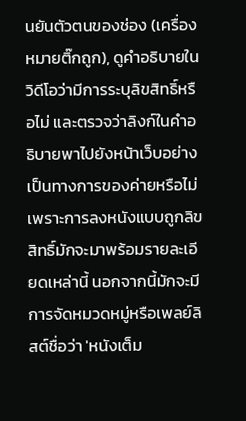นยันตัวตนของช่อง (เครื่องหมายติ๊กถูก), ดูคำอธิบายในวิดีโอว่ามีการระบุลิขสิทธิ์หรือไม่ และตรวจว่าลิงก์ในคำอธิบายพาไปยังหน้าเว็บอย่างเป็นทางการของค่ายหรือไม่ เพราะการลงหนังแบบถูกลิขสิทธิ์มักจะมาพร้อมรายละเอียดเหล่านี้ นอกจากนี้มักจะมีการจัดหมวดหมู่หรือเพลย์ลิสต์ชื่อว่า 'หนังเต็ม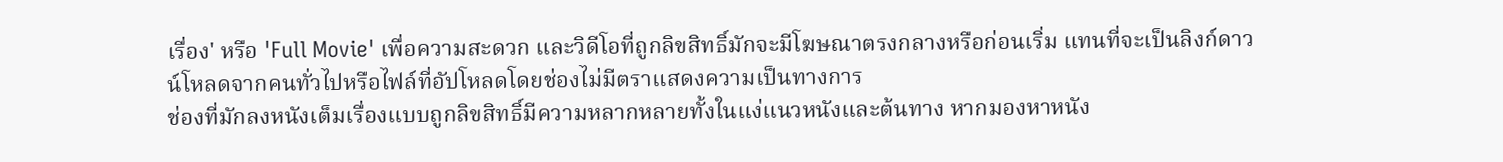เรื่อง' หรือ 'Full Movie' เพื่อความสะดวก และวิดีโอที่ถูกลิขสิทธิ์มักจะมีโฆษณาตรงกลางหรือก่อนเริ่ม แทนที่จะเป็นลิงก์ดาวน์โหลดจากคนทั่วไปหรือไฟล์ที่อัปโหลดโดยช่องไม่มีตราแสดงความเป็นทางการ
ช่องที่มักลงหนังเต็มเรื่องแบบถูกลิขสิทธิ์มีความหลากหลายทั้งในแง่แนวหนังและต้นทาง หากมองหาหนัง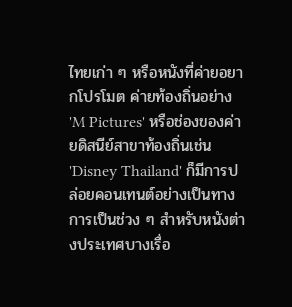ไทยเก่า ๆ หรือหนังที่ค่ายอยากโปรโมต ค่ายท้องถิ่นอย่าง 'M Pictures' หรือช่องของค่ายดิสนีย์สาขาท้องถิ่นเช่น 'Disney Thailand' ก็มีการปล่อยคอนเทนต์อย่างเป็นทางการเป็นช่วง ๆ สำหรับหนังต่างประเทศบางเรื่อ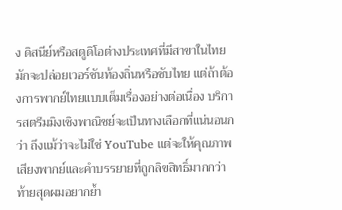ง ดิสนีย์หรือสตูดิโอต่างประเทศที่มีสาขาในไทยมักจะปล่อยเวอร์ชันท้องถิ่นหรือซับไทย แต่ถ้าต้องการพากย์ไทยแบบเต็มเรื่องอย่างต่อเนื่อง บริการสตรีมมิงเชิงพาณิชย์จะเป็นทางเลือกที่แน่นอนกว่า ถึงแม้ว่าจะไม่ใช่ YouTube แต่จะให้คุณภาพเสียงพากย์และคำบรรยายที่ถูกลิขสิทธิ์มากกว่า
ท้ายสุดผมอยากย้ำ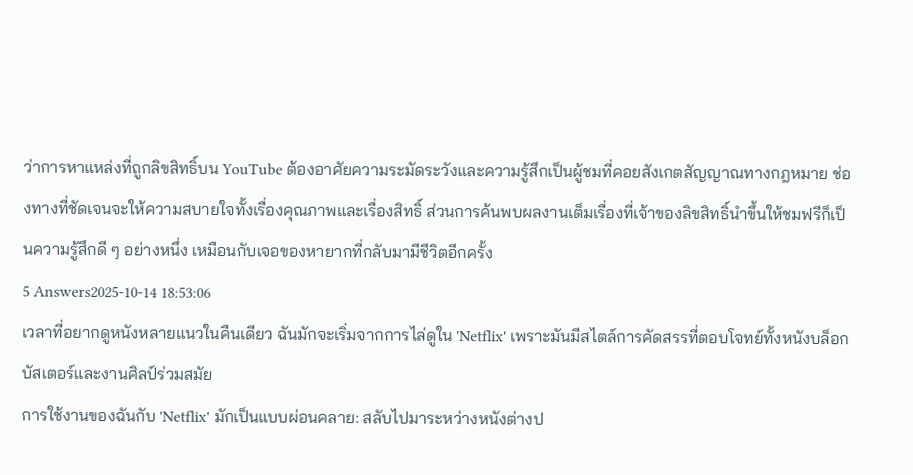ว่าการหาแหล่งที่ถูกลิขสิทธิ์บน YouTube ต้องอาศัยความระมัดระวังและความรู้สึกเป็นผู้ชมที่คอยสังเกตสัญญาณทางกฎหมาย ช่องทางที่ชัดเจนจะให้ความสบายใจทั้งเรื่องคุณภาพและเรื่องสิทธิ์ ส่วนการค้นพบผลงานเต็มเรื่องที่เจ้าของลิขสิทธิ์นำขึ้นให้ชมฟรีก็เป็นความรู้สึกดี ๆ อย่างหนึ่ง เหมือนกับเจอของหายากที่กลับมามีชีวิตอีกครั้ง
5 Answers2025-10-14 18:53:06
เวลาที่อยากดูหนังหลายแนวในคืนเดียว ฉันมักจะเริ่มจากการไล่ดูใน 'Netflix' เพราะมันมีสไตล์การคัดสรรที่ตอบโจทย์ทั้งหนังบล็อกบัสเตอร์และงานศิลป์ร่วมสมัย
การใช้งานของฉันกับ 'Netflix' มักเป็นแบบผ่อนคลาย: สลับไปมาระหว่างหนังต่างป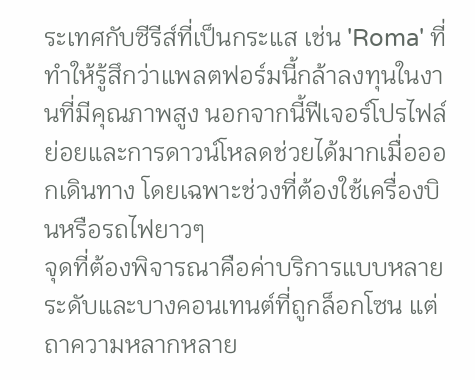ระเทศกับซีรีส์ที่เป็นกระแส เช่น 'Roma' ที่ทำให้รู้สึกว่าแพลตฟอร์มนี้กล้าลงทุนในงานที่มีคุณภาพสูง นอกจากนี้ฟีเจอร์โปรไฟล์ย่อยและการดาวน์โหลดช่วยได้มากเมื่อออกเดินทาง โดยเฉพาะช่วงที่ต้องใช้เครื่องบินหรือรถไฟยาวๆ
จุดที่ต้องพิจารณาคือค่าบริการแบบหลายระดับและบางคอนเทนต์ที่ถูกล็อกโซน แต่ถาความหลากหลาย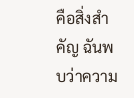คือสิ่งสำคัญ ฉันพบว่าความ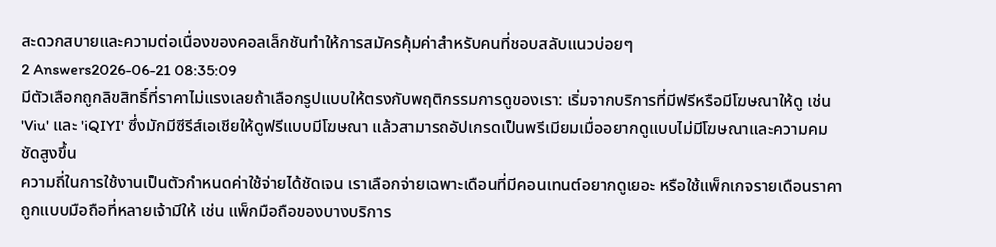สะดวกสบายและความต่อเนื่องของคอลเล็กชันทำให้การสมัครคุ้มค่าสำหรับคนที่ชอบสลับแนวบ่อยๆ
2 Answers2026-06-21 08:35:09
มีตัวเลือกถูกลิขสิทธิ์ที่ราคาไม่แรงเลยถ้าเลือกรูปแบบให้ตรงกับพฤติกรรมการดูของเรา: เริ่มจากบริการที่มีฟรีหรือมีโฆษณาให้ดู เช่น 'Viu' และ 'iQIYI' ซึ่งมักมีซีรีส์เอเชียให้ดูฟรีแบบมีโฆษณา แล้วสามารถอัปเกรดเป็นพรีเมียมเมื่ออยากดูแบบไม่มีโฆษณาและความคมชัดสูงขึ้น
ความถี่ในการใช้งานเป็นตัวกำหนดค่าใช้จ่ายได้ชัดเจน เราเลือกจ่ายเฉพาะเดือนที่มีคอนเทนต์อยากดูเยอะ หรือใช้แพ็กเกจรายเดือนราคาถูกแบบมือถือที่หลายเจ้ามีให้ เช่น แพ็กมือถือของบางบริการ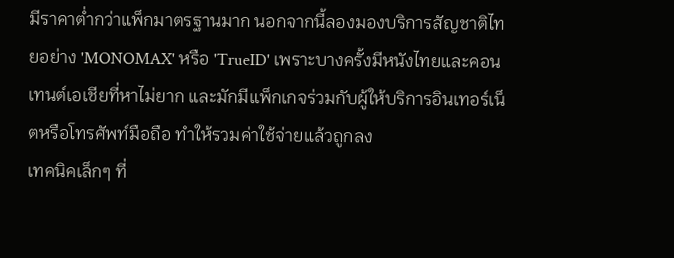มีราคาต่ำกว่าแพ็กมาตรฐานมาก นอกจากนี้ลองมองบริการสัญชาติไทยอย่าง 'MONOMAX' หรือ 'TrueID' เพราะบางครั้งมีหนังไทยและคอนเทนต์เอเชียที่หาไม่ยาก และมักมีแพ็กเกจร่วมกับผู้ให้บริการอินเทอร์เน็ตหรือโทรศัพท์มือถือ ทำให้รวมค่าใช้จ่ายแล้วถูกลง
เทคนิคเล็กๆ ที่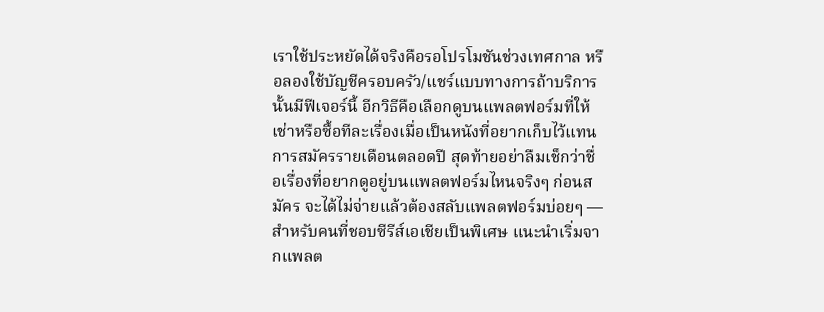เราใช้ประหยัดได้จริงคือรอโปรโมชันช่วงเทศกาล หรือลองใช้บัญชีครอบครัว/แชร์แบบทางการถ้าบริการนั้นมีฟีเจอร์นี้ อีกวิธีคือเลือกดูบนแพลตฟอร์มที่ให้เช่าหรือซื้อทีละเรื่องเมื่อเป็นหนังที่อยากเก็บไว้แทนการสมัครรายเดือนตลอดปี สุดท้ายอย่าลืมเช็กว่าชื่อเรื่องที่อยากดูอยู่บนแพลตฟอร์มไหนจริงๆ ก่อนสมัคร จะได้ไม่จ่ายแล้วต้องสลับแพลตฟอร์มบ่อยๆ — สำหรับคนที่ชอบซีรีส์เอเชียเป็นพิเศษ แนะนำเริ่มจากแพลต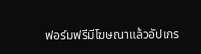ฟอร์มฟรีมีโฆษณาแล้วอัปเกร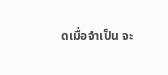ดเมื่อจำเป็น จะ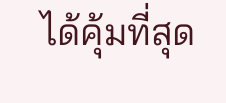ได้คุ้มที่สุด